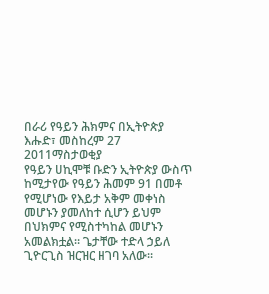በራሪ የዓይን ሕክምና በኢትዮጵያ
እሑድ፣ መስከረም 27 2011ማስታወቂያ
የዓይን ሀኪሞቹ ቡድን ኢትዮጵያ ውስጥ ከሚታየው የዓይን ሕመም 91 በመቶ የሚሆነው የእይታ አቅም መቀነስ መሆኑን ያመለከተ ሲሆን ይህም በህክምና የሚስተካከል መሆኑን አመልክቷል። ጌታቸው ተድላ ኃይለ ጊዮርጊስ ዝርዝር ዘገባ አለው።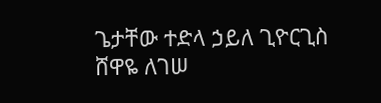ጌታቸው ተድላ ኃይለ ጊዮርጊስ
ሸዋዬ ለገሠ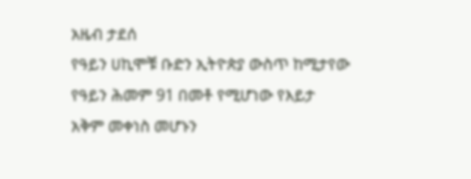አዜብ ታደሰ
የዓይን ሀኪሞቹ ቡድን ኢትዮጵያ ውስጥ ከሚታየው የዓይን ሕመም 91 በመቶ የሚሆነው የእይታ አቅም መቀነስ መሆኑን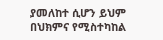ያመለከተ ሲሆን ይህም በህክምና የሚስተካከል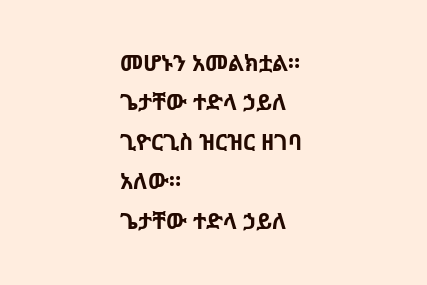መሆኑን አመልክቷል። ጌታቸው ተድላ ኃይለ ጊዮርጊስ ዝርዝር ዘገባ አለው።
ጌታቸው ተድላ ኃይለ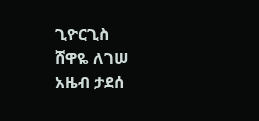ጊዮርጊስ
ሸዋዬ ለገሠ
አዜብ ታደሰ